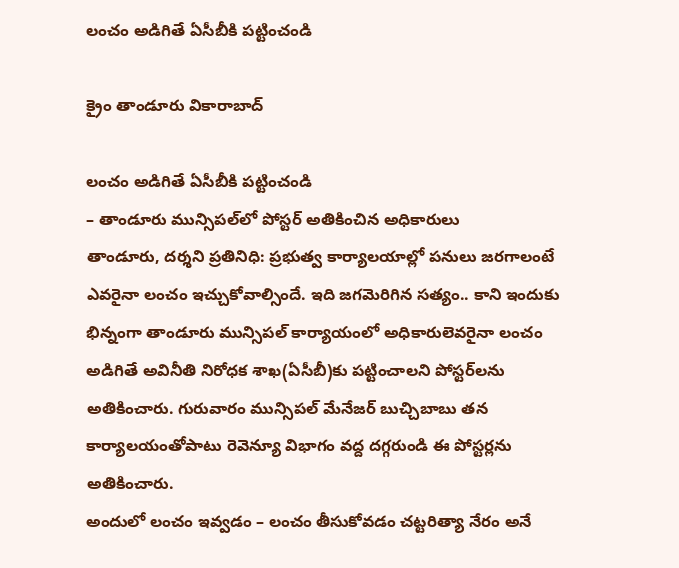లంచం అడిగితే ఏసీబీకి ప‌ట్టించండి

క్రైం తాండూరు వికారాబాద్

లంచం అడిగితే ఏసీబీకి ప‌ట్టించండి
– తాండూరు మున్సిప‌ల్‌లో పోస్ట‌ర్ అతికించిన అధికారులు
తాండూరు, ద‌ర్శ‌ని ప్ర‌తినిధి: ప్ర‌భుత్వ కార్యాల‌యాల్లో ప‌నులు జ‌ర‌గాలంటే ఎవ‌రైనా లంచం ఇచ్చుకోవాల్సిందే. ఇది జ‌గ‌మెరిగిన స‌త్యం.. కాని ఇందుకు భిన్నంగా తాండూరు మున్సిప‌ల్ కార్యాయంలో అధికారులెవ‌రైనా లంచం అడిగితే అవినీతి నిరోధ‌క శాఖ(ఏసీబీ)కు ప‌ట్టించాల‌ని పోస్ట‌ర్‌ల‌ను అతికించారు. గురువారం మున్సిప‌ల్ మేనేజ‌ర్ బుచ్చిబాబు త‌న కార్యాల‌యంతోపాటు రెవెన్యూ విభాగం వద్ద ద‌గ్గరుండి ఈ పోస్ట‌ర్ల‌ను అతికించారు.
అందులో లంచం ఇవ్వ‌డం – లంచం తీసుకోవ‌డం చ‌ట్ట‌రిత్యా నేరం అనే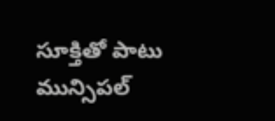సూక్తితో పాటు మున్సిప‌ల్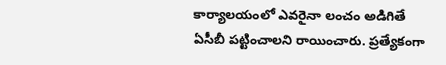కార్యాల‌యంలో ఎవ‌రైనా లంచం అడిగితే ఏసీబీ ప‌ట్టించాల‌ని రాయించారు. ప్ర‌త్యేకంగా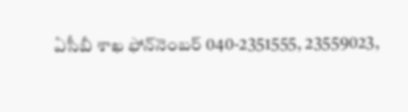ఏసీబీ శాఖ ఫోన్‌నెంబ‌ర్ 040-2351555, 23559023,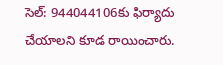సెల్: 944044106కు ఫిర్యాదు చేయాల‌ని కూడ రాయించారు.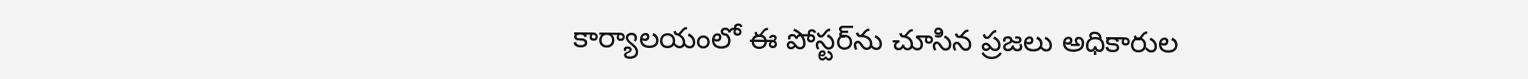కార్యాల‌యంలో ఈ పోస్ట‌ర్‌ను చూసిన ప్ర‌జ‌లు అధికారుల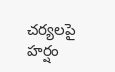చ‌ర్య‌ల‌పై హ‌ర్షం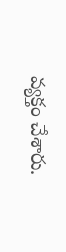వ్య‌క్తం చేశారు.